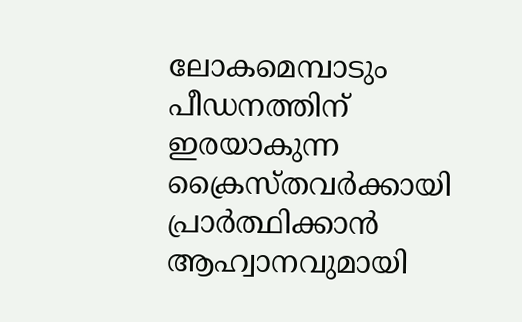ലോകമെമ്പാടും പീഡനത്തിന് ഇരയാകുന്ന ക്രൈസ്തവര്‍ക്കായി പ്രാര്‍ത്ഥിക്കാന്‍ ആഹ്വാനവുമായി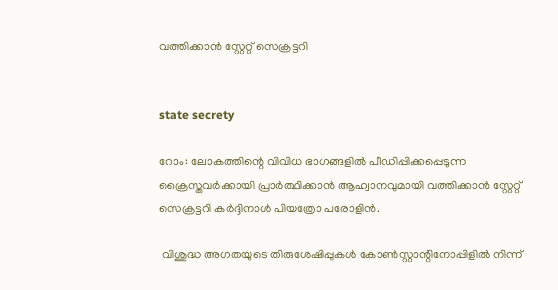വത്തിക്കാന്‍ സ്റ്റേറ്റ് സെക്രട്ടറി


state secrety

റോം: ലോകത്തിന്റെ വിവിധ ഭാഗങ്ങളില്‍ പീഡിപ്പിക്കപ്പെടുന്ന ക്രൈസ്തവര്‍ക്കായി പ്രാര്‍ത്ഥിക്കാന്‍ ആഹ്വാനവുമായി വത്തിക്കാന്‍ സ്റ്റേറ്റ് സെക്രട്ടറി കര്‍ദ്ദിനാള്‍ പിയത്രോ പരോളിന്‍.

 വിശുദ്ധ അഗതയുടെ തിരുശേഷിപ്പുകള്‍ കോണ്‍സ്റ്റാന്റിനോപ്പിളില്‍ നിന്ന്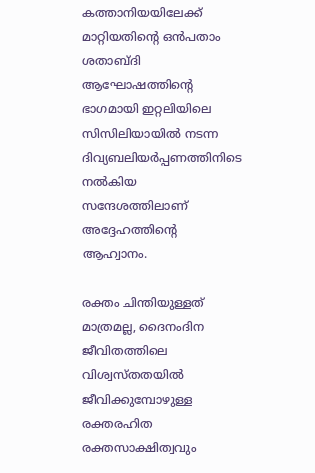കത്താനിയയിലേക്ക് മാറ്റിയതിന്റെ ഒന്‍പതാം ശതാബ്ദി ആഘോഷത്തിന്റെ ഭാഗമായി ഇറ്റലിയിലെ സിസിലിയായില്‍ നടന്ന ദിവ്യബലിയര്‍പ്പണത്തിനിടെ നല്‍കിയ സന്ദേശത്തിലാണ് അദ്ദേഹത്തിന്റെ ആഹ്വാനം.

രക്തം ചിന്തിയുള്ളത് മാത്രമല്ല, ദൈനംദിന ജീവിതത്തിലെ വിശ്വസ്തതയില്‍ ജീവിക്കുമ്പോഴുള്ള രക്തരഹിത രക്തസാക്ഷിത്വവും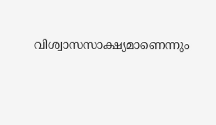വിശ്വാസസാക്ഷ്യമാണെന്നും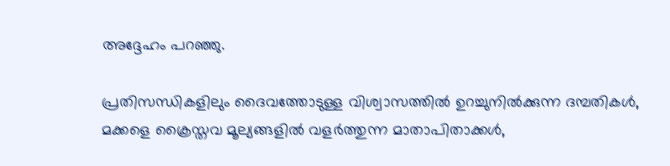അദ്ദേഹം പറഞ്ഞു.

പ്രതിസന്ധികളിലും ദൈവത്തോടുള്ള വിശ്വാസത്തില്‍ ഉറച്ചുനില്‍ക്കുന്ന ദമ്പതികള്‍, മക്കളെ ക്രൈസ്തവ മൂല്യങ്ങളില്‍ വളര്‍ത്തുന്ന മാതാപിതാക്കള്‍,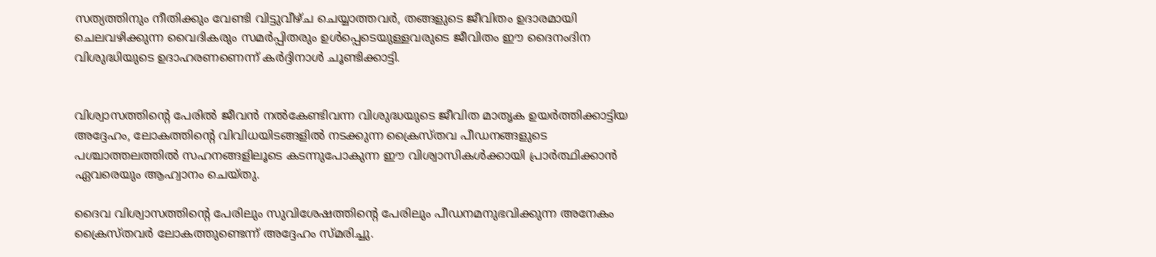സത്യത്തിനും നീതിക്കും വേണ്ടി വിട്ടുവീഴ്ച ചെയ്യാത്തവര്‍, തങ്ങളുടെ ജീവിതം ഉദാരമായി ചെലവഴിക്കുന്ന വൈദികരും സമര്‍പ്പിതരും ഉള്‍പ്പെടെയുള്ളവരുടെ ജീവിതം ഈ ദൈനംദിന വിശുദ്ധിയുടെ ഉദാഹരണണെന്ന് കര്‍ദ്ദിനാള്‍ ചൂണ്ടിക്കാട്ടി.


വിശ്വാസത്തിന്റെ പേരില്‍ ജീവന്‍ നല്‍കേണ്ടിവന്ന വിശുദ്ധയുടെ ജീവിത മാതൃക ഉയര്‍ത്തിക്കാട്ടിയ അദ്ദേഹം, ലോകത്തിന്റെ വിവിധയിടങ്ങളില്‍ നടക്കുന്ന ക്രൈസ്തവ പീഡനങ്ങളുടെ പശ്ചാത്തലത്തില്‍ സഹനങ്ങളിലൂടെ കടന്നുപോകുന്ന ഈ വിശ്വാസികള്‍ക്കായി പ്രാര്‍ത്ഥിക്കാന്‍ ഏവരെയും ആഹ്വാനം ചെയ്തു.

ദൈവ വിശ്വാസത്തിന്റെ പേരിലും സുവിശേഷത്തിന്റെ പേരിലും പീഡനമനുഭവിക്കുന്ന അനേകം ക്രൈസ്തവര്‍ ലോകത്തുണ്ടെന്ന് അദ്ദേഹം സ്മരിച്ചു.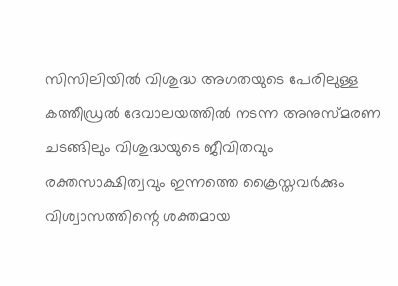സിസിലിയില്‍ വിശുദ്ധ അഗതയുടെ പേരിലുള്ള കത്തീഡ്രല്‍ ദേവാലയത്തില്‍ നടന്ന അനുസ്മരണ ചടങ്ങിലും വിശുദ്ധയുടെ ജീവിതവും രക്തസാക്ഷിത്വവും ഇന്നത്തെ ക്രൈസ്തവര്‍ക്കും വിശ്വാസത്തിന്റെ ശക്തമായ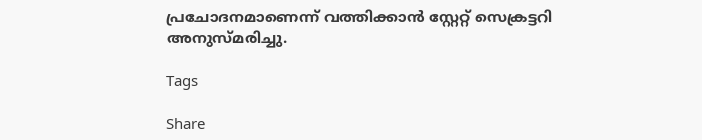പ്രചോദനമാണെന്ന് വത്തിക്കാന്‍ സ്റ്റേറ്റ് സെക്രട്ടറി അനുസ്മരിച്ചു.

Tags

Share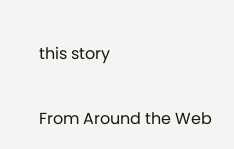this story

From Around the Web